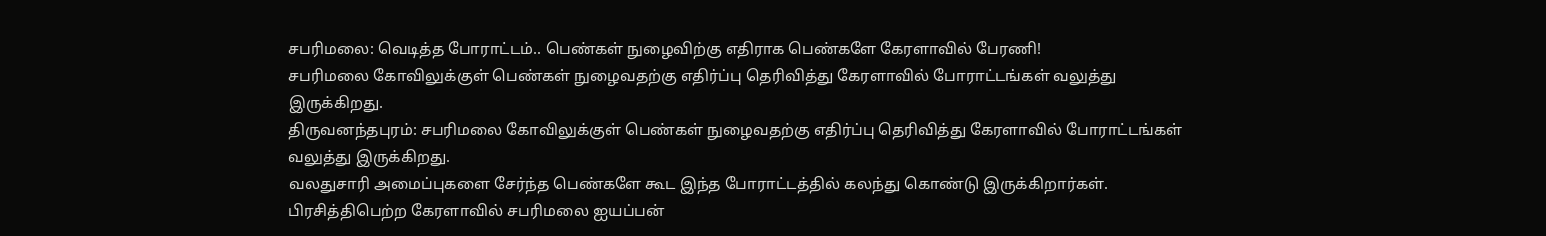சபரிமலை: வெடித்த போராட்டம்.. பெண்கள் நுழைவிற்கு எதிராக பெண்களே கேரளாவில் பேரணி!
சபரிமலை கோவிலுக்குள் பெண்கள் நுழைவதற்கு எதிர்ப்பு தெரிவித்து கேரளாவில் போராட்டங்கள் வலுத்து இருக்கிறது.
திருவனந்தபுரம்: சபரிமலை கோவிலுக்குள் பெண்கள் நுழைவதற்கு எதிர்ப்பு தெரிவித்து கேரளாவில் போராட்டங்கள் வலுத்து இருக்கிறது.
வலதுசாரி அமைப்புகளை சேர்ந்த பெண்களே கூட இந்த போராட்டத்தில் கலந்து கொண்டு இருக்கிறார்கள். பிரசித்திபெற்ற கேரளாவில் சபரிமலை ஐயப்பன்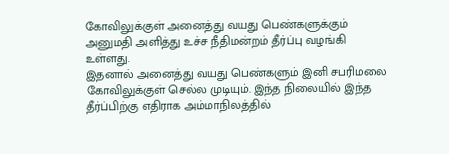கோவிலுக்குள் அனைத்து வயது பெண்களுக்கும் அனுமதி அளித்து உச்ச நீதிமன்றம் தீர்ப்பு வழங்கி உள்ளது.
இதனால் அனைத்து வயது பெண்களும் இனி சபரிமலை கோவிலுக்குள் செல்ல முடியும். இந்த நிலையில் இந்த தீர்ப்பிற்கு எதிராக அம்மாநிலத்தில்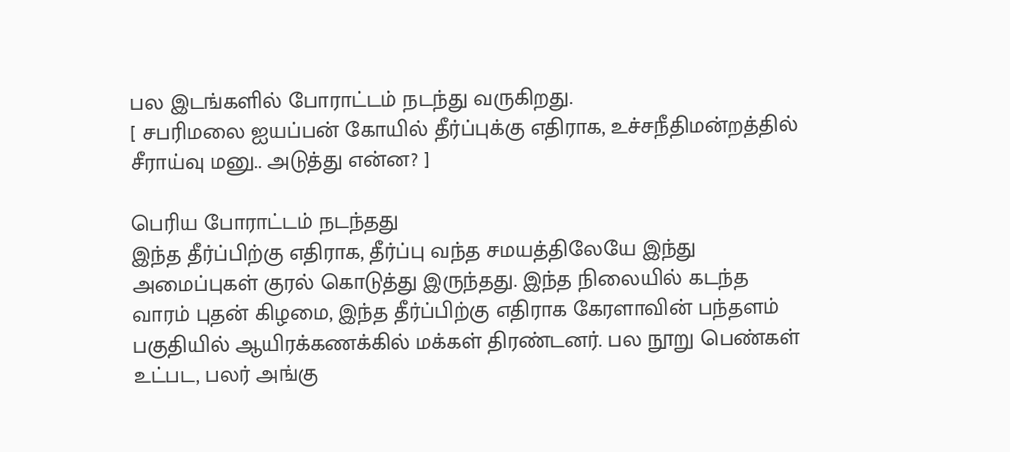பல இடங்களில் போராட்டம் நடந்து வருகிறது.
[ சபரிமலை ஐயப்பன் கோயில் தீர்ப்புக்கு எதிராக, உச்சநீதிமன்றத்தில் சீராய்வு மனு.. அடுத்து என்ன? ]

பெரிய போராட்டம் நடந்தது
இந்த தீர்ப்பிற்கு எதிராக, தீர்ப்பு வந்த சமயத்திலேயே இந்து அமைப்புகள் குரல் கொடுத்து இருந்தது. இந்த நிலையில் கடந்த வாரம் புதன் கிழமை, இந்த தீர்ப்பிற்கு எதிராக கேரளாவின் பந்தளம் பகுதியில் ஆயிரக்கணக்கில் மக்கள் திரண்டனர். பல நூறு பெண்கள் உட்பட, பலர் அங்கு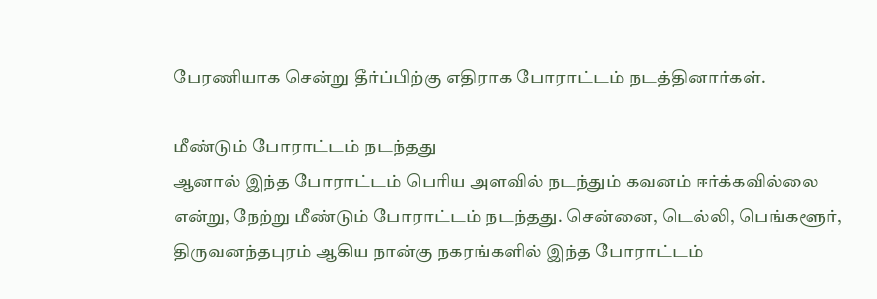பேரணியாக சென்று தீர்ப்பிற்கு எதிராக போராட்டம் நடத்தினார்கள்.

மீண்டும் போராட்டம் நடந்தது
ஆனால் இந்த போராட்டம் பெரிய அளவில் நடந்தும் கவனம் ஈர்க்கவில்லை என்று, நேற்று மீண்டும் போராட்டம் நடந்தது. சென்னை, டெல்லி, பெங்களூர், திருவனந்தபுரம் ஆகிய நான்கு நகரங்களில் இந்த போராட்டம்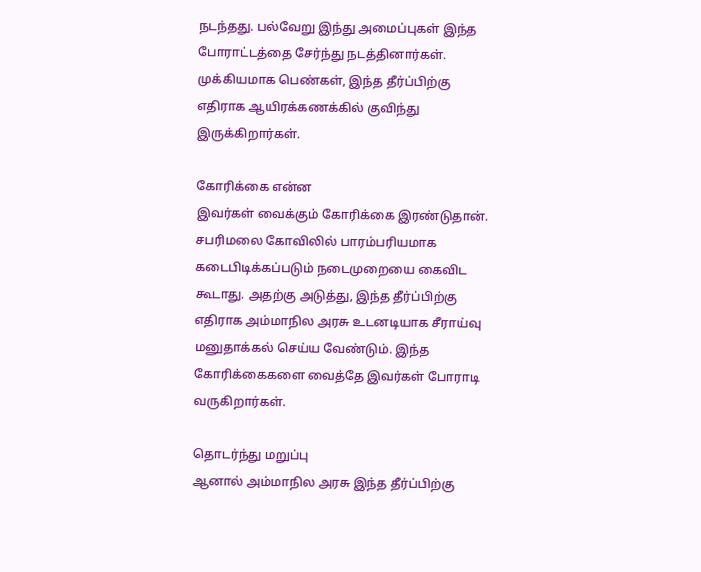நடந்தது. பல்வேறு இந்து அமைப்புகள் இந்த போராட்டத்தை சேர்ந்து நடத்தினார்கள். முக்கியமாக பெண்கள், இந்த தீர்ப்பிற்கு எதிராக ஆயிரக்கணக்கில் குவிந்து இருக்கிறார்கள்.

கோரிக்கை என்ன
இவர்கள் வைக்கும் கோரிக்கை இரண்டுதான். சபரிமலை கோவிலில் பாரம்பரியமாக கடைபிடிக்கப்படும் நடைமுறையை கைவிட கூடாது. அதற்கு அடுத்து, இந்த தீர்ப்பிற்கு எதிராக அம்மாநில அரசு உடனடியாக சீராய்வு மனுதாக்கல் செய்ய வேண்டும். இந்த கோரிக்கைகளை வைத்தே இவர்கள் போராடி வருகிறார்கள்.

தொடர்ந்து மறுப்பு
ஆனால் அம்மாநில அரசு இந்த தீர்ப்பிற்கு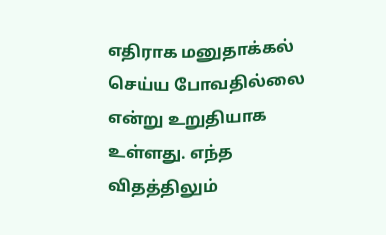எதிராக மனுதாக்கல் செய்ய போவதில்லை என்று உறுதியாக உள்ளது. எந்த விதத்திலும்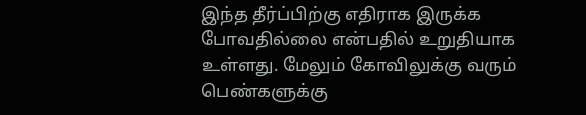இந்த தீர்ப்பிற்கு எதிராக இருக்க போவதில்லை என்பதில் உறுதியாக உள்ளது. மேலும் கோவிலுக்கு வரும் பெண்களுக்கு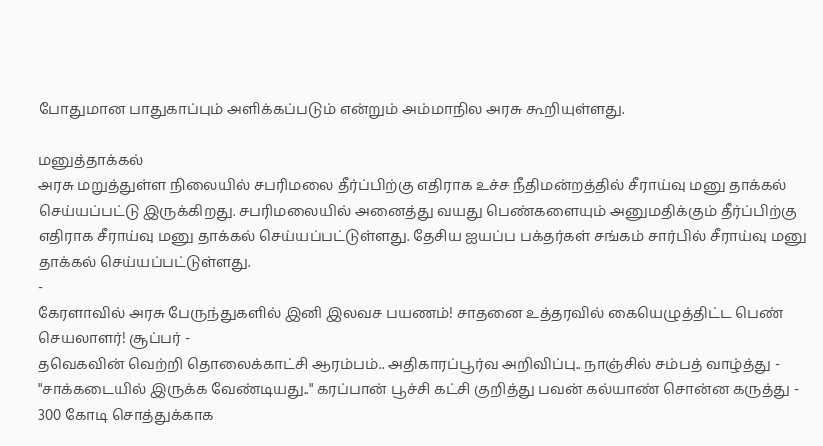போதுமான பாதுகாப்பும் அளிக்கப்படும் என்றும் அம்மாநில அரசு கூறியுள்ளது.

மனுத்தாக்கல்
அரசு மறுத்துள்ள நிலையில் சபரிமலை தீர்ப்பிற்கு எதிராக உச்ச நீதிமன்றத்தில் சீராய்வு மனு தாக்கல் செய்யப்பட்டு இருக்கிறது. சபரிமலையில் அனைத்து வயது பெண்களையும் அனுமதிக்கும் தீர்ப்பிற்கு எதிராக சீராய்வு மனு தாக்கல் செய்யப்பட்டுள்ளது. தேசிய ஐயப்ப பக்தர்கள் சங்கம் சார்பில் சீராய்வு மனு தாக்கல் செய்யப்பட்டுள்ளது.
-
கேரளாவில் அரசு பேருந்துகளில் இனி இலவச பயணம்! சாதனை உத்தரவில் கையெழுத்திட்ட பெண் செயலாளர்! சூப்பர் -
தவெகவின் வெற்றி தொலைக்காட்சி ஆரம்பம்.. அதிகாரப்பூர்வ அறிவிப்பு.. நாஞ்சில் சம்பத் வாழ்த்து -
"சாக்கடையில் இருக்க வேண்டியது.." கரப்பான் பூச்சி கட்சி குறித்து பவன் கல்யாண் சொன்ன கருத்து -
300 கோடி சொத்துக்காக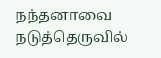நந்தனாவை நடுத்தெருவில்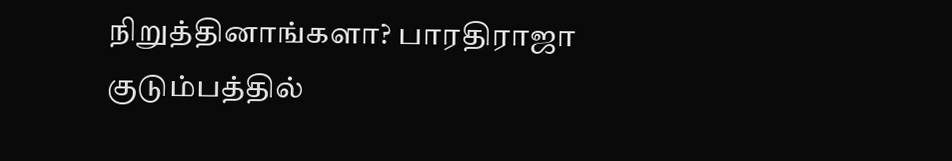நிறுத்தினாங்களா? பாரதிராஜா குடும்பத்தில்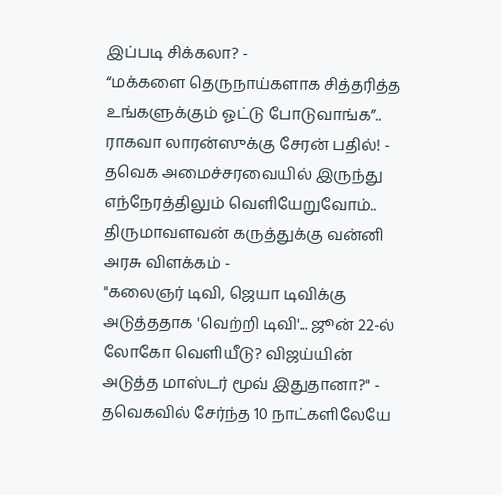இப்படி சிக்கலா? -
“மக்களை தெருநாய்களாக சித்தரித்த உங்களுக்கும் ஓட்டு போடுவாங்க”.. ராகவா லாரன்ஸுக்கு சேரன் பதில்! -
தவெக அமைச்சரவையில் இருந்து எந்நேரத்திலும் வெளியேறுவோம்.. திருமாவளவன் கருத்துக்கு வன்னி அரசு விளக்கம் -
"கலைஞர் டிவி, ஜெயா டிவிக்கு அடுத்ததாக 'வெற்றி டிவி'... ஜூன் 22-ல் லோகோ வெளியீடு? விஜய்யின் அடுத்த மாஸ்டர் மூவ் இதுதானா?" -
தவெகவில் சேர்ந்த 10 நாட்களிலேயே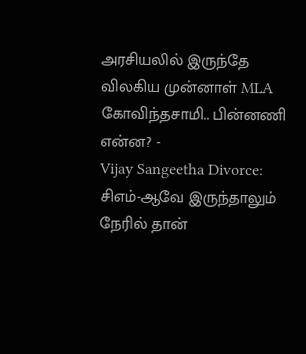அரசியலில் இருந்தே விலகிய முன்னாள் MLA கோவிந்தசாமி.. பின்னணி என்ன? -
Vijay Sangeetha Divorce: சிஎம்-ஆவே இருந்தாலும் நேரில் தான்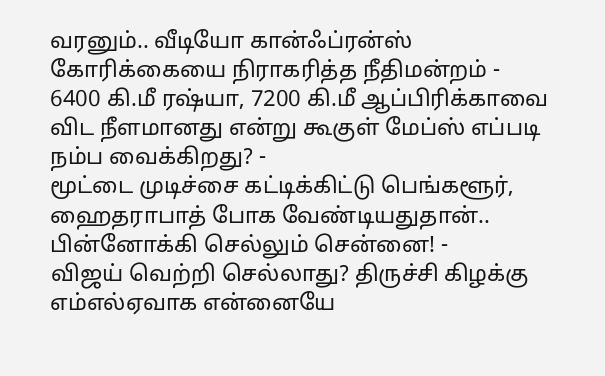வரனும்.. வீடியோ கான்ஃப்ரன்ஸ் கோரிக்கையை நிராகரித்த நீதிமன்றம் -
6400 கி.மீ ரஷ்யா, 7200 கி.மீ ஆப்பிரிக்காவை விட நீளமானது என்று கூகுள் மேப்ஸ் எப்படி நம்ப வைக்கிறது? -
மூட்டை முடிச்சை கட்டிக்கிட்டு பெங்களூர், ஹைதராபாத் போக வேண்டியதுதான்.. பின்னோக்கி செல்லும் சென்னை! -
விஜய் வெற்றி செல்லாது? திருச்சி கிழக்கு எம்எல்ஏவாக என்னையே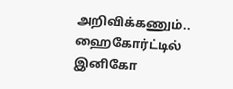அறிவிக்கணும்.. ஹைகோர்ட்டில் இனிகோ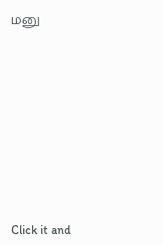மனு












Click it and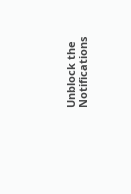Unblock the Notifications